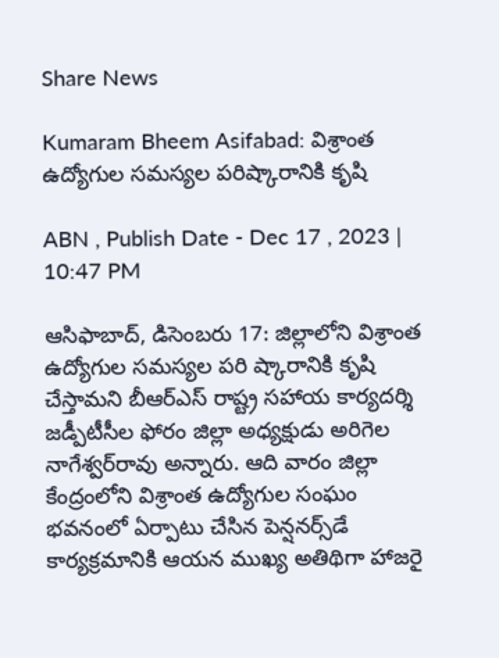Share News

Kumaram Bheem Asifabad: విశ్రాంత ఉద్యోగుల సమస్యల పరిష్కారానికి కృషి

ABN , Publish Date - Dec 17 , 2023 | 10:47 PM

ఆసిఫాబాద్‌, డిసెంబరు 17: జిల్లాలోని విశ్రాంత ఉద్యోగుల సమస్యల పరి ష్కారానికి కృషి చేస్తామని బీఆర్‌ఎస్‌ రాష్ట్ర సహాయ కార్యదర్శి జడ్పీటీసీల ఫోరం జిల్లా అధ్యక్షుడు అరిగెల నాగేశ్వర్‌రావు అన్నారు. ఆది వారం జిల్లా కేంద్రంలోని విశ్రాంత ఉద్యోగుల సంఘం భవనంలో ఏర్పాటు చేసిన పెన్షనర్స్‌డే కార్యక్రమానికి ఆయన ముఖ్య అతిథిగా హాజరై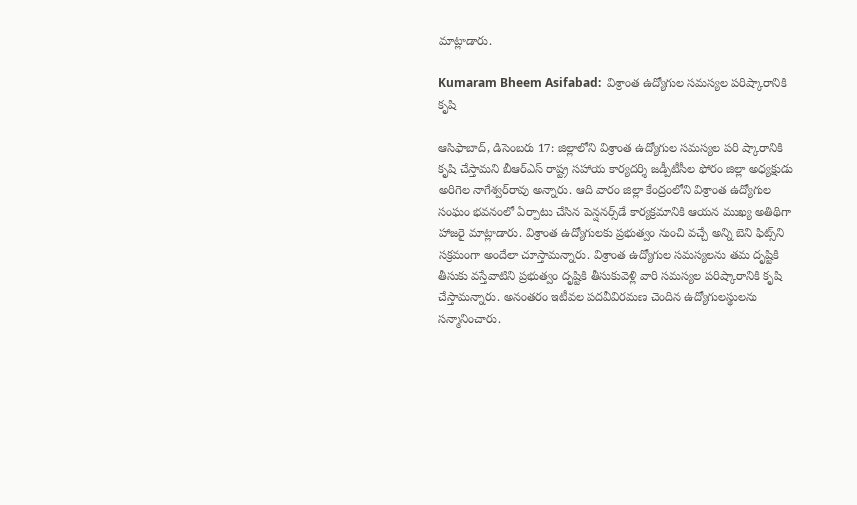మాట్లాడారు.

Kumaram Bheem Asifabad:  విశ్రాంత ఉద్యోగుల సమస్యల పరిష్కారానికి కృషి

ఆసిఫాబాద్‌, డిసెంబరు 17: జిల్లాలోని విశ్రాంత ఉద్యోగుల సమస్యల పరి ష్కారానికి కృషి చేస్తామని బీఆర్‌ఎస్‌ రాష్ట్ర సహాయ కార్యదర్శి జడ్పీటీసీల ఫోరం జిల్లా అధ్యక్షుడు అరిగెల నాగేశ్వర్‌రావు అన్నారు. ఆది వారం జిల్లా కేంద్రంలోని విశ్రాంత ఉద్యోగుల సంఘం భవనంలో ఏర్పాటు చేసిన పెన్షనర్స్‌డే కార్యక్రమానికి ఆయన ముఖ్య అతిథిగా హాజరై మాట్లాడారు. విశ్రాంత ఉద్యోగులకు ప్రభుత్వం నుంచి వచ్చే అన్ని బెని ఫిట్స్‌ని సక్రమంగా అందేలా చూస్తామన్నారు. విశ్రాంత ఉద్యోగుల సమస్యలను తమ దృష్టికి తీసుకు వస్తేవాటిని ప్రభుత్వం దృష్టికి తీసుకువెళ్లి వారి సమస్యల పరిష్కారానికి కృషి చేస్తామన్నారు. అనంతరం ఇటీవల పదవీవిరమణ చెందిన ఉద్యోగులస్థులను సన్మానించారు.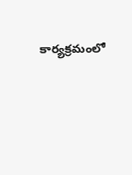కార్యక్రమంలో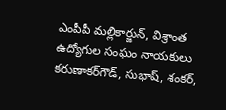ఎంపీపీ మల్లికార్జున్‌, విశ్రాంత ఉద్యోగుల సంఘం నాయకులు కరుణాకర్‌గౌడ్‌, సుభాష్‌, శంకర్‌,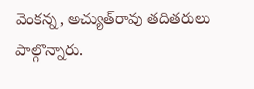వెంకన్న, అచ్యుత్‌రావు తదితరులు పాల్గొన్నారు.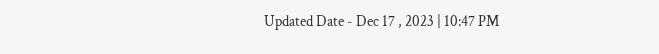Updated Date - Dec 17 , 2023 | 10:47 PM